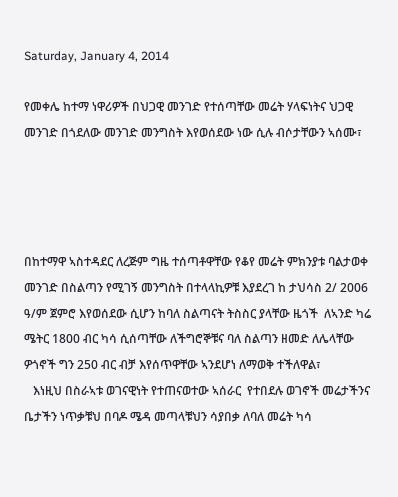Saturday, January 4, 2014

የመቀሌ ከተማ ነዋሪዎች በህጋዊ መንገድ የተሰጣቸው መሬት ሃላፍነትና ህጋዊ መንገድ በጎደለው መንገድ መንግስት እየወሰደው ነው ሲሉ ብሶታቸውን ኣሰሙ፣




በከተማዋ ኣስተዳደር ለረጅም ግዜ ተሰጣቶዋቸው የቆየ መሬት ምክንያቱ ባልታወቀ መንገድ በስልጣን የሚገኝ መንግስት በተላላኪዎቹ እያደረገ ከ ታህሳስ 2/ 2006 ዓ/ም ጀምሮ እየወሰደው ሲሆን ከባለ ስልጣናት ትስስር ያላቸው ዜጎች  ለኣንድ ካሬ ሜትር 1800 ብር ካሳ ሲሰጣቸው ለችግሮኞቹና ባለ ስልጣን ዘመድ ለሌላቸው ዎጎኖች ግን 250 ብር ብቻ እየሰጥዋቸው ኣንደሆነ ለማወቅ ተችለዋል፣
   እነዚህ በስራኣቱ ወገናዊነት የተጠናወተው ኣሰራር  የተበደሉ ወገኖች መሬታችንና ቤታችን ነጥቃቹህ በባዶ ሜዳ መጣላቹህን ሳያበቃ ለባለ መሬት ካሳ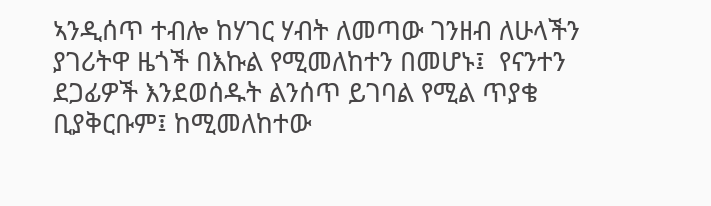ኣንዲሰጥ ተብሎ ከሃገር ሃብት ለመጣው ገንዘብ ለሁላችን ያገሪትዋ ዜጎች በእኩል የሚመለከተን በመሆኑ፤  የናንተን ደጋፊዎች እንደወሰዱት ልንሰጥ ይገባል የሚል ጥያቄ ቢያቅርቡም፤ ከሚመለከተው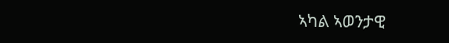ኣካል ኣወንታዊ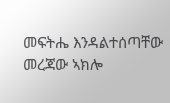መፍትሔ እንዳልተሰጣቸው መረጃው ኣክሎ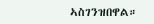ኣስገንዝበዋል።